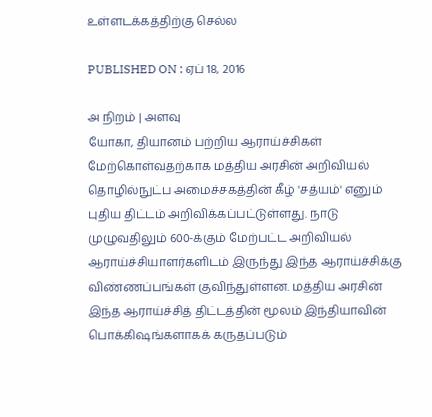உள்ளடக்கத்திற்கு செல்ல

PUBLISHED ON : ஏப் 18, 2016

அ நிறம் | அளவு
யோகா, தியானம் பற்றிய ஆராய்ச்சிகள் மேற்கொள்வதற்காக மத்திய அரசின் அறிவியல் தொழில்நுட்ப அமைச்சகத்தின் கீழ் 'சத்யம்' எனும் புதிய திட்டம் அறிவிக்கப்பட்டுள்ளது. நாடு முழுவதிலும் 600-க்கும் மேற்பட்ட அறிவியல் ஆராய்ச்சியாளர்களிடம் இருந்து இந்த ஆராய்ச்சிக்கு விண்ணப்பங்கள் குவிந்துள்ளன. மத்திய அரசின் இந்த ஆராய்ச்சித் திட்டத்தின் மூலம் இந்தியாவின் பொக்கிஷங்களாகக் கருதப்படும்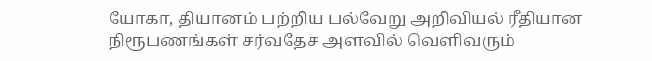யோகா, தியானம் பற்றிய பல்வேறு அறிவியல் ரீதியான நிரூபணங்கள் சர்வதேச அளவில் வெளிவரும்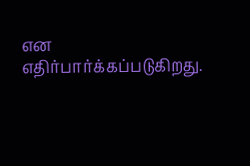என எதிர்பார்க்கப்படுகிறது.